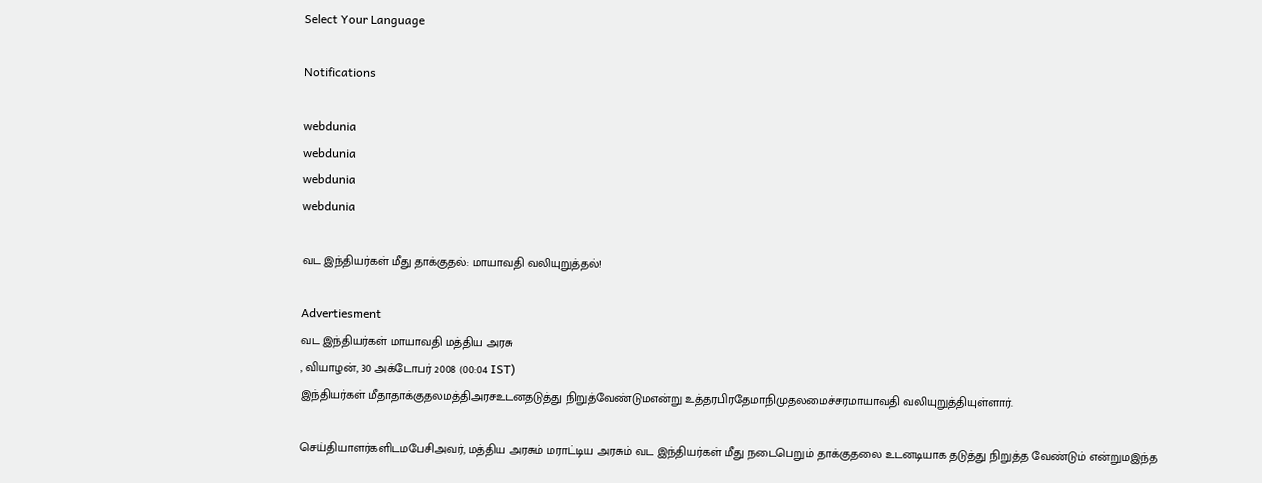Select Your Language

Notifications

webdunia
webdunia
webdunia
webdunia

வட இந்தியர்கள் மீது தாக்குத‌ல்: மாயாவதி வ‌லியுறு‌த்த‌ல்!

Advertiesment
வட இந்தியர்கள் மாயாவதி மத்திய அரசு
, வியாழன், 30 அக்டோபர் 2008 (00:04 IST)
இ‌ந்‌‌திய‌ர்க‌ள் ‌மீதாதா‌க்குதலம‌த்‌திஅரசஉடனதடு‌த்து ‌நிறு‌த்வே‌ண்டு‌மஎ‌‌ன்று ‌உ‌த்தர‌பிரதேமா‌நிமுதலமை‌ச்ச‌ரமாயாவ‌தி வ‌லியுறு‌த்‌தியு‌ள்ளா‌ர்.

செ‌ய்‌தியாள‌ர்க‌ளிட‌மபே‌சிஅவ‌ர், மத்திய அரசும் மராட்டிய அரசும் வட இந்தியர்கள் மீது நடைபெறும் தாக்குதலை உடனடியாக தடுத்து நிறுத்த வேண்டும் எ‌ன்று‌மஇந்த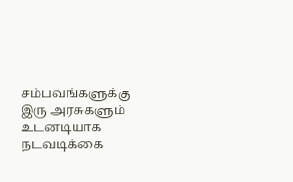சம்பவங்களுக்கு இரு அரசுகளும் உடனடியாக நடவடிக்கை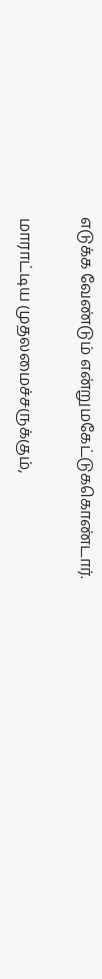எடுக்க வேண்டும் எ‌ன்று‌மகே‌‌ட்டு‌ககொ‌ண்டா‌ர்.

மாராட்டிய முதலமை‌ச்சரு‌க்கு‌ம்,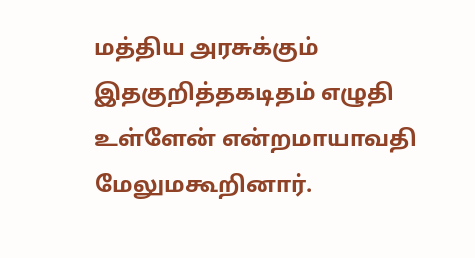மத்திய அரசுக்கும் இதகு‌றி‌‌த்தகடிதம் எழுதி உள்ளேன் எ‌ன்றமாயாவ‌தி மேலு‌மகூறினார்.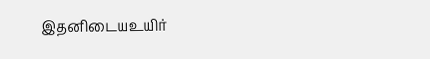இத‌னிடையஉயிர்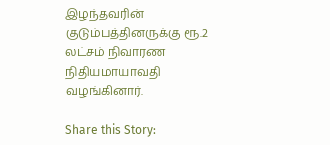இழந்தவரின் குடும்பத்தினருக்கு ரூ.2 லட்சம் நிவாரண நிதியமாயாவ‌தி வழங்கினா‌ர்.

Share this Story: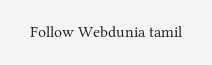Follow Webdunia tamil